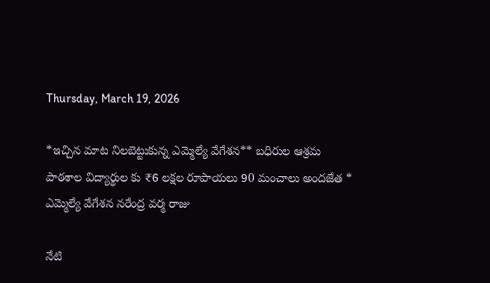Thursday, March 19, 2026

*ఇచ్చిన మాట నిలబెట్టుకున్న ఎమ్మెల్యే వేగేశన** బధిరుల ఆశ్రమ పాఠశాల విద్యార్థుల కు ₹6 లక్షల రూపాయలు 90 మంచాలు అందజేత * ఎమ్మెల్యే వేగేశన నరేంద్ర వర్మ రాజు

నేటి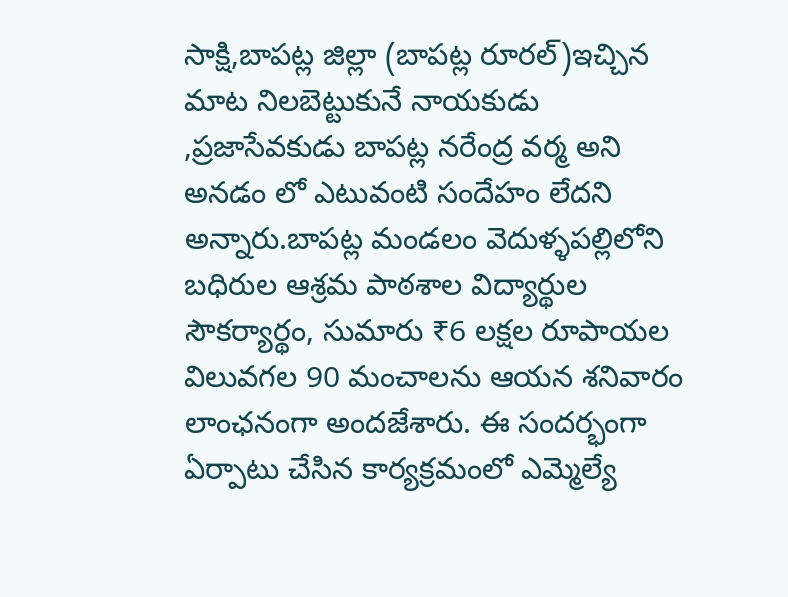సాక్షి,బాపట్ల జిల్లా (బాపట్ల రూరల్)ఇచ్చిన మాట నిలబెట్టుకునే నాయకుడు ,ప్రజాసేవకుడు బాపట్ల నరేంద్ర వర్మ అని అనడం లో ఎటువంటి సందేహం లేదని అన్నారు.బాపట్ల మండలం వెదుళ్ళపల్లిలోని బధిరుల ఆశ్రమ పాఠశాల విద్యార్థుల సౌకర్యార్థం, సుమారు ₹6 లక్షల రూపాయల విలువగల 90 మంచాలను ఆయన శనివారం లాంఛనంగా అందజేశారు. ఈ సందర్భంగా ఏర్పాటు చేసిన కార్యక్రమంలో ఎమ్మెల్యే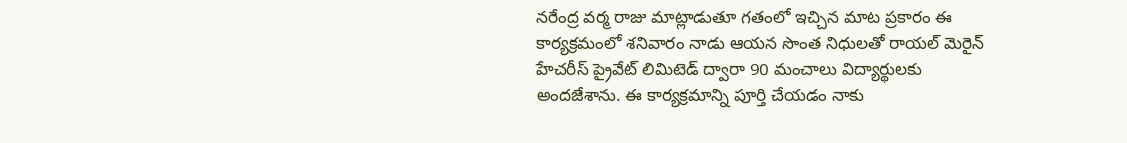నరేంద్ర వర్మ రాజు మాట్లాడుతూ గతంలో ఇచ్చిన మాట ప్రకారం ఈ కార్యక్రమంలో శనివారం నాడు ఆయన సొంత నిధులతో రాయల్ మెరైన్ హేచరీస్ ప్రైవేట్ లిమిటెడ్ ద్వారా 90 మంచాలు విద్యార్థులకు అందజేశాను. ఈ కార్యక్రమాన్ని పూర్తి చేయడం నాకు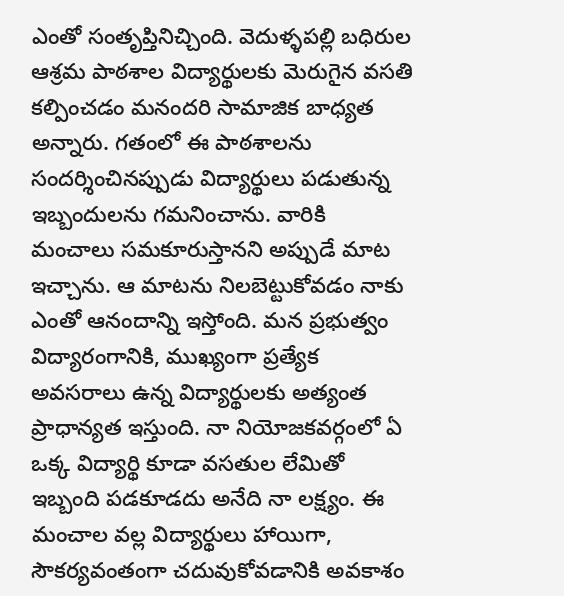ఎంతో సంతృప్తినిచ్చింది. వెదుళ్ళపల్లి బధిరుల ఆశ్రమ పాఠశాల విద్యార్థులకు మెరుగైన వసతి కల్పించడం మనందరి సామాజిక బాధ్యత అన్నారు. గతంలో ఈ పాఠశాలను సందర్శించినప్పుడు విద్యార్థులు పడుతున్న ఇబ్బందులను గమనించాను. వారికి మంచాలు సమకూరుస్తానని అప్పుడే మాట ఇచ్చాను. ఆ మాటను నిలబెట్టుకోవడం నాకు ఎంతో ఆనందాన్ని ఇస్తోంది. మన ప్రభుత్వం విద్యారంగానికి, ముఖ్యంగా ప్రత్యేక అవసరాలు ఉన్న విద్యార్థులకు అత్యంత ప్రాధాన్యత ఇస్తుంది. నా నియోజకవర్గంలో ఏ ఒక్క విద్యార్థి కూడా వసతుల లేమితో ఇబ్బంది పడకూడదు అనేది నా లక్ష్యం. ఈ మంచాల వల్ల విద్యార్థులు హాయిగా, సౌకర్యవంతంగా చదువుకోవడానికి అవకాశం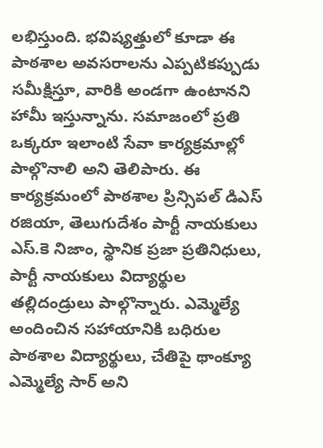లభిస్తుంది. భవిష్యత్తులో కూడా ఈ పాఠశాల అవసరాలను ఎప్పటికప్పుడు సమీక్షిస్తూ, వారికి అండగా ఉంటానని హామీ ఇస్తున్నాను. సమాజంలో ప్రతి ఒక్కరూ ఇలాంటి సేవా కార్యక్రమాల్లో పాల్గొనాలి అని తెలిపారు. ఈ కార్యక్రమంలో పాఠశాల ప్రిన్సిపల్ డిఎస్ రజియా, తెలుగుదేశం పార్టీ నాయకులు ఎస్.కె నిజాం, స్థానిక ప్రజా ప్రతినిధులు, పార్టీ నాయకులు విద్యార్థుల తల్లిదండ్రులు పాల్గొన్నారు. ఎమ్మెల్యే అందించిన సహాయానికి బధిరుల పాఠశాల విద్యార్థులు, చేతిపై థాంక్యూ ఎమ్మెల్యే సార్ అని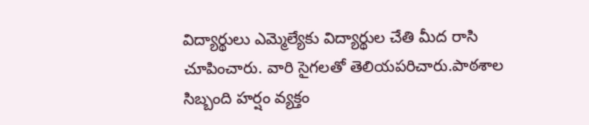విద్యార్థులు ఎమ్మెల్యేకు విద్యార్థుల చేతి మీద రాసి చూపించారు. వారి సైగలతో తెలియపరిచారు.పాఠశాల సిబ్బంది హర్షం వ్యక్తం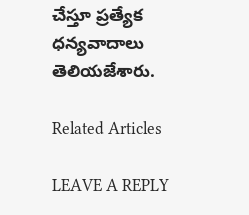చేస్తూ ప్రత్యేక ధన్యవాదాలు తెలియజేశారు.

Related Articles

LEAVE A REPLY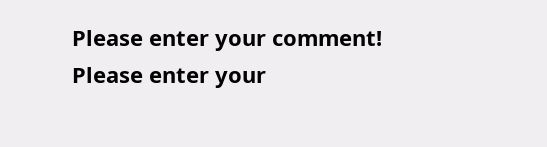Please enter your comment!
Please enter your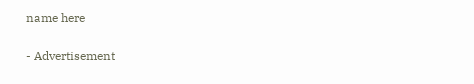name here

- Advertisement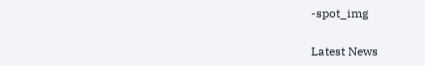-spot_img

Latest News